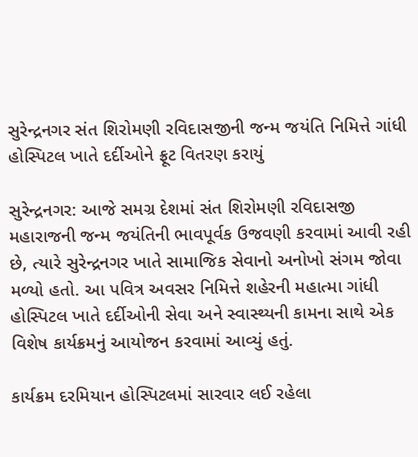સુરેન્દ્રનગર સંત શિરોમણી રવિદાસજીની જન્મ જયંતિ નિમિત્તે ગાંધી હોસ્પિટલ ખાતે દર્દીઓને ફ્રૂટ વિતરણ કરાયું

સુરેન્દ્રનગર: આજે સમગ્ર દેશમાં સંત શિરોમણી રવિદાસજી મહારાજની જન્મ જયંતિની ભાવપૂર્વક ઉજવણી કરવામાં આવી રહી છે, ત્યારે સુરેન્દ્રનગર ખાતે સામાજિક સેવાનો અનોખો સંગમ જોવા મળ્યો હતો. આ પવિત્ર અવસર નિમિત્તે શહેરની મહાત્મા ગાંધી હોસ્પિટલ ખાતે દર્દીઓની સેવા અને સ્વાસ્થ્યની કામના સાથે એક વિશેષ કાર્યક્રમનું આયોજન કરવામાં આવ્યું હતું.

કાર્યક્રમ દરમિયાન હોસ્પિટલમાં સારવાર લઈ રહેલા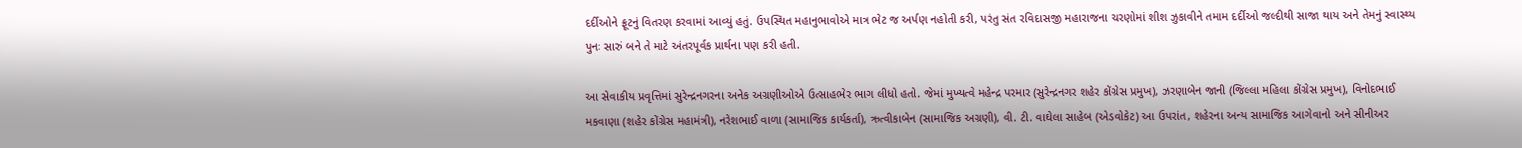દર્દીઓને ફ્રૂટનું વિતરણ કરવામાં આવ્યું હતું. ઉપસ્થિત મહાનુભાવોએ માત્ર ભેટ જ અર્પણ નહોતી કરી, પરંતુ સંત રવિદાસજી મહારાજના ચરણોમાં શીશ ઝુકાવીને તમામ દર્દીઓ જલ્દીથી સાજા થાય અને તેમનું સ્વાસ્થ્ય પુનઃ સારું બને તે માટે અંતરપૂર્વક પ્રાર્થના પણ કરી હતી.

આ સેવાકીય પ્રવૃત્તિમાં સુરેન્દ્રનગરના અનેક અગ્રણીઓએ ઉત્સાહભેર ભાગ લીધો હતો. જેમાં મુખ્યત્વે મહેન્દ્ર પરમાર (સુરેન્દ્રનગર શહેર કોંગ્રેસ પ્રમુખ), ઝરણાબેન જાની (જિલ્લા મહિલા કોંગ્રેસ પ્રમુખ), વિનોદભાઈ મકવાણા (શહેર કોંગ્રેસ મહામંત્રી), નરેશભાઈ વાળા (સામાજિક કાર્યકર્તા), ઋત્વીકાબેન (સામાજિક અગ્રણી), વી. ટી. વાઘેલા સાહેબ (એડવોકેટ) આ ઉપરાંત, શહેરના અન્ય સામાજિક આગેવાનો અને સીનીઅર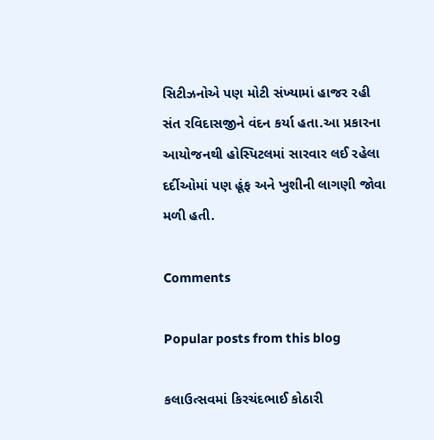સિટીઝનોએ પણ મોટી સંખ્યામાં હાજર રહી સંત રવિદાસજીને વંદન કર્યા હતા.આ પ્રકારના આયોજનથી હોસ્પિટલમાં સારવાર લઈ રહેલા દર્દીઓમાં પણ હૂંફ અને ખુશીની લાગણી જોવા મળી હતી.

Comments

Popular posts from this blog

કલાઉત્સવમાં કિરચંદભાઈ કોઠારી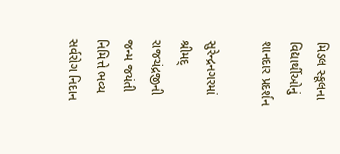મિડલ સ્કૂલના વિદ્યાર્થીઓનું શાનદાર પ્રદર્શન

સુરેન્દ્રનગરમાં શ્રીમદ્ રાજચંદ્રજીની જન્મ જયંતી નિમિત્તે ભવ્ય સર્વરોગ નિદાન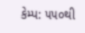કેમ્પ: ૫૫૦થી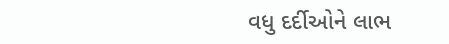વધુ દર્દીઓને લાભ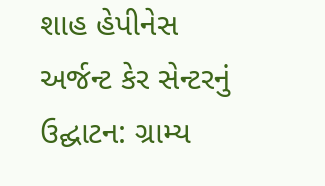શાહ હેપીનેસ અર્જન્ટ કેર સેન્ટરનું ઉદ્ઘાટન: ગ્રામ્ય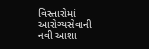વિસ્તારોમાં આરોગ્યસેવાની નવી આશા